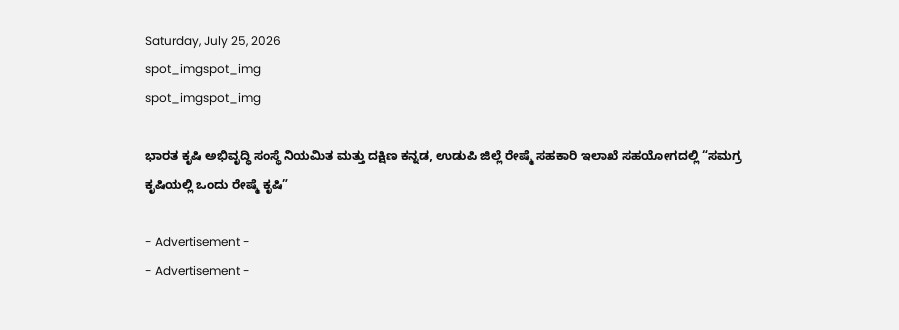Saturday, July 25, 2026
spot_imgspot_img
spot_imgspot_img

ಭಾರತ ಕೃಷಿ ಅಭಿವೃದ್ಧಿ ಸಂಸ್ಥೆ ನಿಯಮಿತ ಮತ್ತು ದಕ್ಷಿಣ ಕನ್ನಡ, ಉಡುಪಿ ಜಿಲ್ಲೆ ರೇಷ್ಮೆ ಸಹಕಾರಿ ಇಲಾಖೆ ಸಹಯೋಗದಲ್ಲಿ “ಸಮಗ್ರ ಕೃಷಿಯಲ್ಲಿ ಒಂದು ರೇಷ್ಮೆ ಕೃಷಿ”

- Advertisement -
- Advertisement -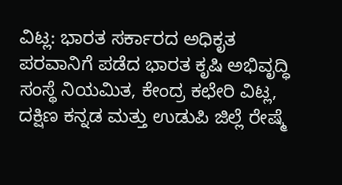ವಿಟ್ಲ: ಭಾರತ ಸರ್ಕಾರದ ಅಧಿಕೃತ ಪರವಾನಿಗೆ ಪಡೆದ ಭಾರತ ಕೃಷಿ ಅಭಿವೃದ್ಧಿ ಸಂಸ್ಥೆ ನಿಯಮಿತ, ಕೇಂದ್ರ ಕಛೇರಿ ವಿಟ್ಲ, ದಕ್ಷಿಣ ಕನ್ನಡ ಮತ್ತು ಉಡುಪಿ ಜಿಲ್ಲೆ ರೇಷ್ಮೆ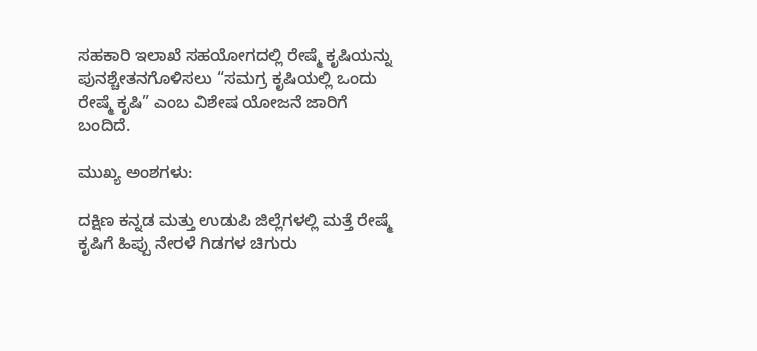ಸಹಕಾರಿ ಇಲಾಖೆ ಸಹಯೋಗದಲ್ಲಿ ರೇಷ್ಮೆ ಕೃಷಿಯನ್ನು ಪುನಶ್ಚೇತನಗೊಳಿಸಲು “ಸಮಗ್ರ ಕೃಷಿಯಲ್ಲಿ ಒಂದು ರೇಷ್ಮೆ ಕೃಷಿ” ಎಂಬ ವಿಶೇಷ ಯೋಜನೆ ಜಾರಿಗೆ ಬಂದಿದೆ.

ಮುಖ್ಯ ಅಂಶಗಳು:

ದಕ್ಷಿಣ ಕನ್ನಡ ಮತ್ತು ಉಡುಪಿ ಜಿಲ್ಲೆಗಳಲ್ಲಿ ಮತ್ತೆ ರೇಷ್ಮೆ ಕೃಷಿಗೆ ಹಿಪ್ಪು ನೇರಳೆ ಗಿಡಗಳ ಚಿಗುರು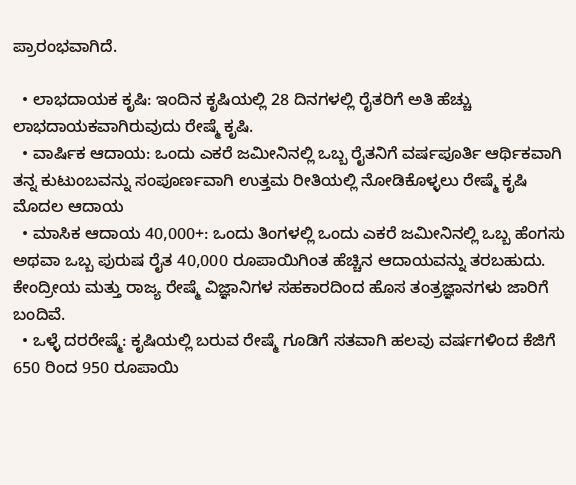ಪ್ರಾರಂಭವಾಗಿದೆ.

  • ಲಾಭದಾಯಕ ಕೃಷಿ: ಇಂದಿನ ಕೃಷಿಯಲ್ಲಿ 28 ದಿನಗಳಲ್ಲಿ ರೈತರಿಗೆ ಅತಿ ಹೆಚ್ಚು ಲಾಭದಾಯಕವಾಗಿರುವುದು ರೇಷ್ಮೆ ಕೃಷಿ.
  • ವಾರ್ಷಿಕ ಆದಾಯ: ಒಂದು ಎಕರೆ ಜಮೀನಿನಲ್ಲಿ ಒಬ್ಬ ರೈತನಿಗೆ ವರ್ಷಪೂರ್ತಿ ಆರ್ಥಿಕವಾಗಿ ತನ್ನ ಕುಟುಂಬವನ್ನು ಸಂಪೂರ್ಣವಾಗಿ ಉತ್ತಮ ರೀತಿಯಲ್ಲಿ ನೋಡಿಕೊಳ್ಳಲು ರೇಷ್ಮೆ ಕೃಷಿ ಮೊದಲ ಆದಾಯ
  • ಮಾಸಿಕ ಆದಾಯ 40,000+: ಒಂದು ತಿಂಗಳಲ್ಲಿ ಒಂದು ಎಕರೆ ಜಮೀನಿನಲ್ಲಿ ಒಬ್ಬ ಹೆಂಗಸು ಅಥವಾ ಒಬ್ಬ ಪುರುಷ ರೈತ 40,000 ರೂಪಾಯಿಗಿಂತ ಹೆಚ್ಚಿನ ಆದಾಯವನ್ನು ತರಬಹುದು. ಕೇಂದ್ರೀಯ ಮತ್ತು ರಾಜ್ಯ ರೇಷ್ಮೆ ವಿಜ್ಞಾನಿಗಳ ಸಹಕಾರದಿಂದ ಹೊಸ ತಂತ್ರಜ್ಞಾನಗಳು ಜಾರಿಗೆ ಬಂದಿವೆ.
  • ಒಳ್ಳೆ ದರರೇಷ್ಮೆ: ಕೃಷಿಯಲ್ಲಿ ಬರುವ ರೇಷ್ಮೆ ಗೂಡಿಗೆ ಸತವಾಗಿ ಹಲವು ವರ್ಷಗಳಿಂದ ಕೆಜಿಗೆ 650 ರಿಂದ 950 ರೂಪಾಯಿ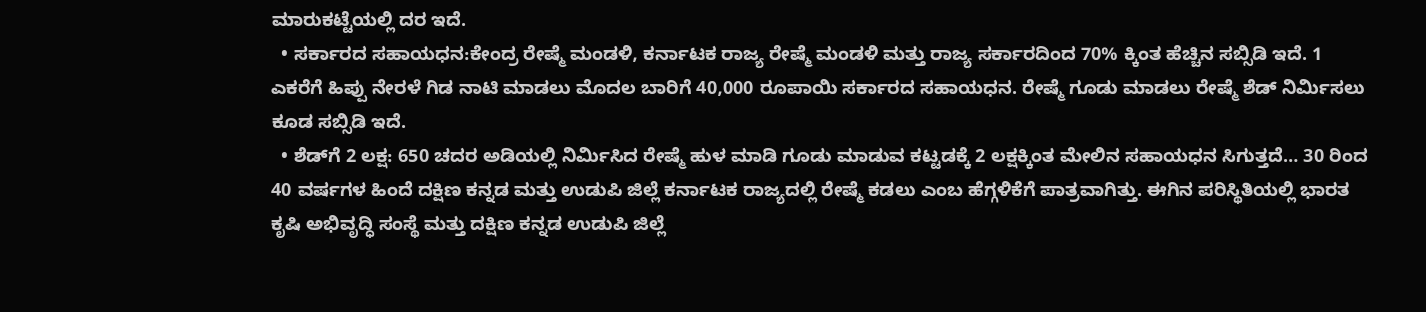ಮಾರುಕಟ್ಟೆಯಲ್ಲಿ ದರ ಇದೆ.
  • ಸರ್ಕಾರದ ಸಹಾಯಧನ:ಕೇಂದ್ರ ರೇಷ್ಮೆ ಮಂಡಳಿ, ಕರ್ನಾಟಕ ರಾಜ್ಯ ರೇಷ್ಮೆ ಮಂಡಳಿ ಮತ್ತು ರಾಜ್ಯ ಸರ್ಕಾರದಿಂದ 70% ಕ್ಕಿಂತ ಹೆಚ್ಚಿನ ಸಬ್ಸಿಡಿ ಇದೆ. 1 ಎಕರೆಗೆ ಹಿಪ್ಪು ನೇರಳೆ ಗಿಡ ನಾಟಿ ಮಾಡಲು ಮೊದಲ ಬಾರಿಗೆ 40,000 ರೂಪಾಯಿ ಸರ್ಕಾರದ ಸಹಾಯಧನ. ರೇಷ್ಮೆ ಗೂಡು ಮಾಡಲು ರೇಷ್ಮೆ ಶೆಡ್ ನಿರ್ಮಿಸಲು ಕೂಡ ಸಬ್ಸಿಡಿ ಇದೆ.
  • ಶೆಡ್‌ಗೆ 2 ಲಕ್ಷ: 650 ಚದರ ಅಡಿಯಲ್ಲಿ ನಿರ್ಮಿಸಿದ ರೇಷ್ಮೆ ಹುಳ ಮಾಡಿ ಗೂಡು ಮಾಡುವ ಕಟ್ಟಡಕ್ಕೆ 2 ಲಕ್ಷಕ್ಕಿಂತ ಮೇಲಿನ ಸಹಾಯಧನ ಸಿಗುತ್ತದೆ… 30 ರಿಂದ 40 ವರ್ಷಗಳ ಹಿಂದೆ ದಕ್ಷಿಣ ಕನ್ನಡ ಮತ್ತು ಉಡುಪಿ ಜಿಲ್ಲೆ ಕರ್ನಾಟಕ ರಾಜ್ಯದಲ್ಲಿ ರೇಷ್ಮೆ ಕಡಲು ಎಂಬ ಹೆಗ್ಗಳಿಕೆಗೆ ಪಾತ್ರವಾಗಿತ್ತು. ಈಗಿನ ಪರಿಸ್ಥಿತಿಯಲ್ಲಿ ಭಾರತ ಕೃಷಿ ಅಭಿವೃದ್ಧಿ ಸಂಸ್ಥೆ ಮತ್ತು ದಕ್ಷಿಣ ಕನ್ನಡ ಉಡುಪಿ ಜಿಲ್ಲೆ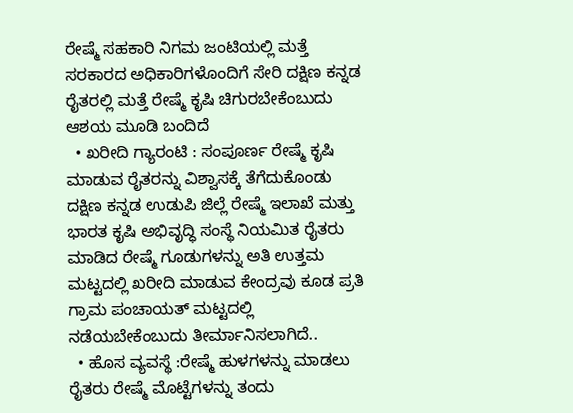ರೇಷ್ಮೆ ಸಹಕಾರಿ ನಿಗಮ ಜಂಟಿಯಲ್ಲಿ ಮತ್ತೆ ಸರಕಾರದ ಅಧಿಕಾರಿಗಳೊಂದಿಗೆ ಸೇರಿ ದಕ್ಷಿಣ ಕನ್ನಡ ರೈತರಲ್ಲಿ ಮತ್ತೆ ರೇಷ್ಮೆ ಕೃಷಿ ಚಿಗುರಬೇಕೆಂಬುದು ಆಶಯ ಮೂಡಿ ಬಂದಿದೆ
  • ಖರೀದಿ ಗ್ಯಾರಂಟಿ : ಸಂಪೂರ್ಣ ರೇಷ್ಮೆ ಕೃಷಿ ಮಾಡುವ ರೈತರನ್ನು ವಿಶ್ವಾಸಕ್ಕೆ ತೆಗೆದುಕೊಂಡು ದಕ್ಷಿಣ ಕನ್ನಡ ಉಡುಪಿ ಜಿಲ್ಲೆ ರೇಷ್ಮೆ ಇಲಾಖೆ ಮತ್ತು ಭಾರತ ಕೃಷಿ ಅಭಿವೃದ್ಧಿ ಸಂಸ್ಥೆ ನಿಯಮಿತ ರೈತರು ಮಾಡಿದ ರೇಷ್ಮೆ ಗೂಡುಗಳನ್ನು ಅತಿ ಉತ್ತಮ ಮಟ್ಟದಲ್ಲಿ ಖರೀದಿ ಮಾಡುವ ಕೇಂದ್ರವು ಕೂಡ ಪ್ರತಿ ಗ್ರಾಮ ಪಂಚಾಯತ್ ಮಟ್ಟದಲ್ಲಿ ನಡೆಯಬೇಕೆಂಬುದು ತೀರ್ಮಾನಿಸಲಾಗಿದೆ..
  • ಹೊಸ ವ್ಯವಸ್ಥೆ :ರೇಷ್ಮೆ ಹುಳಗಳನ್ನು ಮಾಡಲು ರೈತರು ರೇಷ್ಮೆ ಮೊಟ್ಟೆಗಳನ್ನು ತಂದು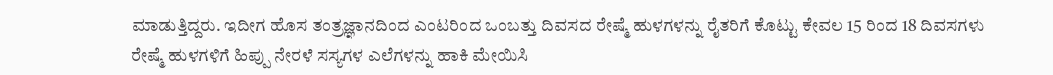ಮಾಡುತ್ತಿದ್ದರು. ಇದೀಗ ಹೊಸ ತಂತ್ರಜ್ಞಾನದಿಂದ ಎಂಟರಿಂದ ಒಂಬತ್ತು ದಿವಸದ ರೇಷ್ಮೆ ಹುಳಗಳನ್ನು ರೈತರಿಗೆ ಕೊಟ್ಟು ಕೇವಲ 15 ರಿಂದ 18 ದಿವಸಗಳು ರೇಷ್ಮೆ ಹುಳಗಳಿಗೆ ಹಿಪ್ಪು ನೇರಳೆ ಸಸ್ಯಗಳ ಎಲೆಗಳನ್ನು ಹಾಕಿ ಮೇಯಿಸಿ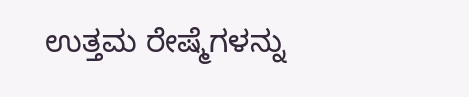ಉತ್ತಮ ರೇಷ್ಮೆಗಳನ್ನು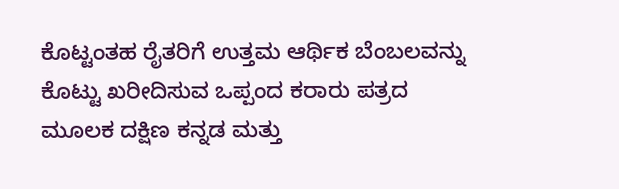ಕೊಟ್ಟಂತಹ ರೈತರಿಗೆ ಉತ್ತಮ ಆರ್ಥಿಕ ಬೆಂಬಲವನ್ನು ಕೊಟ್ಟು ಖರೀದಿಸುವ ಒಪ್ಪಂದ ಕರಾರು ಪತ್ರದ ಮೂಲಕ ದಕ್ಷಿಣ ಕನ್ನಡ ಮತ್ತು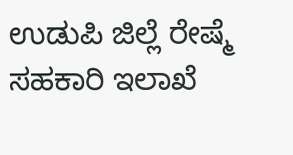ಉಡುಪಿ ಜಿಲ್ಲೆ ರೇಷ್ಮೆ ಸಹಕಾರಿ ಇಲಾಖೆ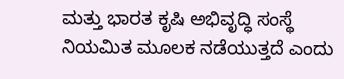ಮತ್ತು ಭಾರತ ಕೃಷಿ ಅಭಿವೃದ್ಧಿ ಸಂಸ್ಥೆ ನಿಯಮಿತ ಮೂಲಕ ನಡೆಯುತ್ತದೆ ಎಂದು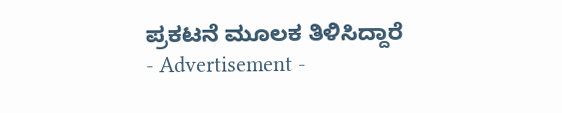ಪ್ರಕಟನೆ ಮೂಲಕ ತಿಳಿಸಿದ್ದಾರೆ
- Advertisement -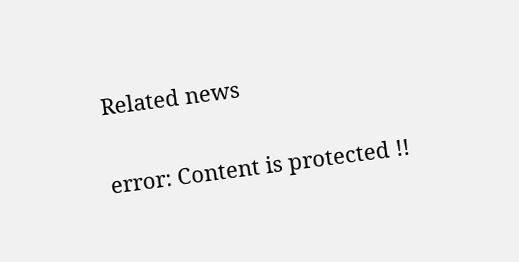Related news

error: Content is protected !!